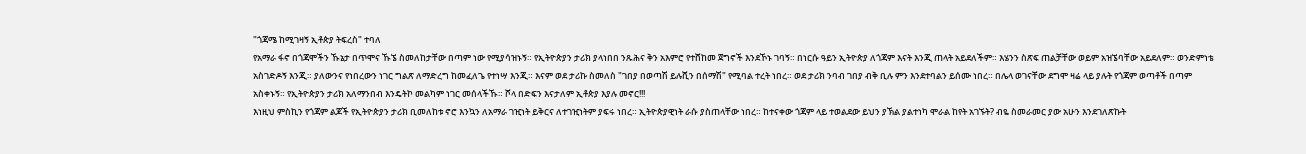"ጎጃሜ ከሚገዛኝ ኢቶጵያ ትፍረስ" ተባለ
የአማራ ፋኖ በጎጃሞችን ኹኔታ በጥሞና ኹኜ ስመለከታቸው በጣም ነው የሚያሳዝኑኝ። የኢትዮጵያን ታሪክ ያላነበበ ንጹሕና ቅን አእምሮ የተሸከመ ጀግኖች እንደኾኑ ገባኝ። በነርሱ ዓይን ኢትዮጵያ ለጎጃም እናት እንጂ ጠላት አይደለችም። እሄንን ስጽፍ ጠልቻቸው ወይም አዝኜባቸው አይደለም። ወንድምነቴ አስገድዶኝ እንጂ። ያለውንና የነበረውን ነገር ግልጽ ለማድረግ ከመፈለጌ የተነሣ እንጂ። እናም ወደ ታሪኩ ስመለስ "ገበያ በወጣሽ ይሉሺን በሰማሽ" የሚባል ተረት ነበረ። ወደ ታሪክ ንባብ ገበያ ብቅ ቢሉ ምን እንደተባልን ይሰሙ ነበረ። በሌላ ወገናቸው ደግሞ ዛሬ ላይ ያሉት የጎጃም ወጣቶች በጣም አስቀኑኝ። የኢትዮጵያን ታሪክ አለማንበብ እንዴትኮ መልካም ነገር መሰላችኹ። ሾላ በድፍን እናታለም ኢቶጵያ እያሉ መኖር!!!
እነዚህ ምስኪን የጎጃም ልጆች የኢትዮጵያን ታሪክ ቢመለከቱ ኖሮ እንኳን ለአማራ ገዢነት ይቅርና ለተገዢነትም ያፍሩ ነበረ። ኢትዮጵያዊነት ራሱ ያስጠላቸው ነበረ። ከተናቀው ጎጃም ላይ ተወልደው ይህን ያኽል ያልተነካ ሞራል ከየት አገኙት? ብዬ ስመራመር ያው አሁን እንደገለጽኩት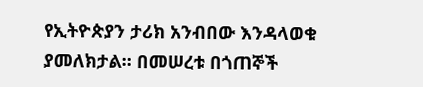የኢትዮጵያን ታሪክ አንብበው እንዳላወቁ ያመለክታል። በመሠረቱ በጎጠኞች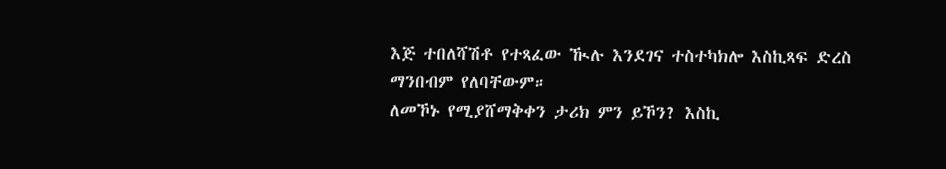እጅ ተበለሻሽቶ የተጻፈው ዂሉ እንደገና ተስተካክሎ እስኪጻፍ ድረስ ማንበብም የለባቸውም።
ለመኾኑ የሚያሸማቅቀን ታሪክ ምን ይኾን? እስኪ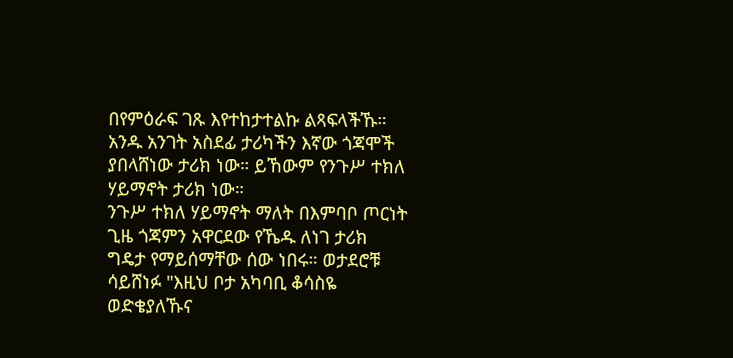በየምዕራፍ ገጹ እየተከታተልኩ ልጻፍላችኹ። አንዱ አንገት አስደፊ ታሪካችን እኛው ጎጃሞች ያበላሸነው ታሪክ ነው። ይኸውም የንጉሥ ተክለ ሃይማኖት ታሪክ ነው።
ንጉሥ ተክለ ሃይማኖት ማለት በእምባቦ ጦርነት ጊዜ ጎጃምን አዋርደው የኼዱ ለነገ ታሪክ ግዴታ የማይሰማቸው ሰው ነበሩ። ወታደሮቹ ሳይሸነፉ "እዚህ ቦታ አካባቢ ቆሳስዬ ወድቄያለኹና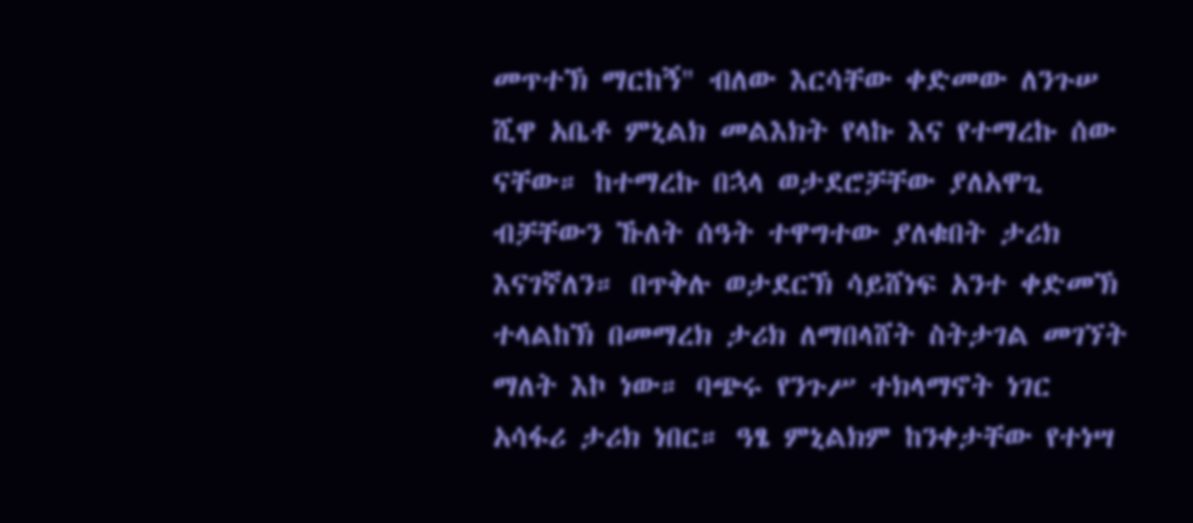መጥተኽ ማርከኝ" ብለው እርሳቸው ቀድመው ለንጉሠ ሺዋ አቤቶ ምኒልክ መልእክት የላኩ እና የተማረኩ ሰው ናቸው። ከተማረኩ በኋላ ወታደሮቻቸው ያለአዋጊ ብቻቸውን ኹለት ሰዓት ተዋግተው ያለቁበት ታሪክ እናገኛለን። በጥቅሉ ወታደርኽ ሳይሸነፍ አንተ ቀድመኽ ተላልከኽ በመማረክ ታሪክ ለማበላሸት ስትታገል መገኘት ማለት እኮ ነው። ባጭሩ የንጉሥ ተክላማኖት ነገር አሳፋሪ ታሪክ ነበር። ዓፄ ምኒልክም ከንቀታቸው የተነሣ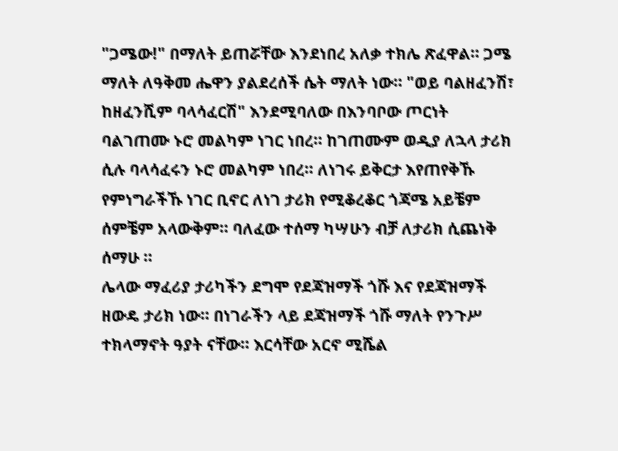"ጋሜው!" በማለት ይጠሯቸው እንደነበረ አለቃ ተክሌ ጽፈዋል። ጋሜ ማለት ለዓቅመ ሔዋን ያልደረሰች ሴት ማለት ነው። "ወይ ባልዘፈንሽ፣ ከዘፈንሺም ባላሳፈርሽ" እንደሚባለው በእንባቦው ጦርነት ባልገጠሙ ኑሮ መልካም ነገር ነበረ። ከገጠሙም ወዲያ ለኋላ ታሪክ ሲሉ ባላሳፈሩን ኑሮ መልካም ነበረ። ለነገሩ ይቅርታ እየጠየቅኹ የምነግራችኹ ነገር ቢኖር ለነገ ታሪክ የሚቆረቆር ጎጃሜ አይቼም ሰምቼም አላውቅም። ባለፈው ተሰማ ካሣሁን ብቻ ለታሪክ ሲጨነቅ ሰማሁ ።
ሌላው ማፈሪያ ታሪካችን ደግሞ የደጃዝማች ጎሹ እና የደጃዝማች ዘውዴ ታሪክ ነው። በነገራችን ላይ ደጃዝማች ጎሹ ማለት የንጉሥ ተክላማኖት ዓያት ናቸው። እርሳቸው አርኖ ሚሼል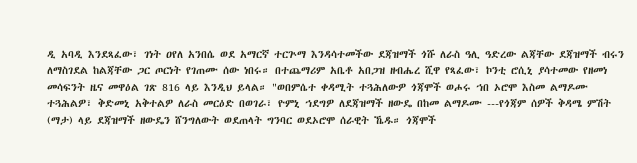ዲ አባዲ እንደጻፈው፣ ገነት ዐየለ አንበሴ ወደ አማርኛ ተርጕማ እንዳሳተመችው ደጃዝማች ጎሹ ለራስ ዓሊ ዓድረው ልጃቸው ደጃዝማች ብሩን ለማስገደል ከልጃቸው ጋር ጦርነት የገጠሙ ሰው ነበሩ። በተጨማሪም አቤቶ አበጋዝ ዘብሔረ ሺዋ የጻፈው፣ ኮንቲ ሮሲኒ ያሳተመው የዘመነ መሳፍንት ዜና መዋዕል ገጽ 816 ላይ እንዲህ ይላል። "ወበምሴተ ቀዳሚት ተጓሕለውዎ ጎጃሞች ወሖሩ ኀበ ኦሮሞ እስመ ልማዶሙ ተጓሕልዎ፣ ቅድመኒ አቅተልዎ ለራስ መርዕድ በወገራ፣ ዮምኒ ኀደግዎ ለደጃዝማች ዘውዴ በከመ ልማዶሙ ---የጎጃም ሰዎች ቅዳሜ ምሽት (ማታ) ላይ ደጃዝማች ዘውዴን ሸንግለውት ወደጠላት ግንባር ወደኦሮሞ ሰራዊት ኼዱ። ጎጃሞች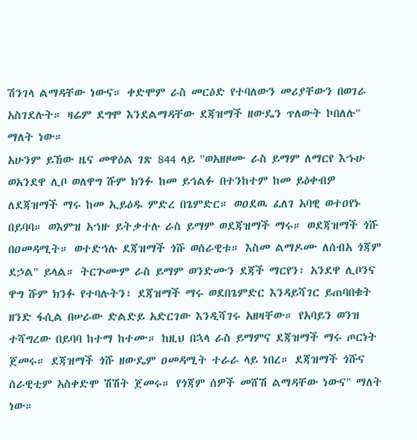ሽንገላ ልማዳቸው ነውና። ቀድሞም ራስ መርዕድ የተባለውን መሪያቸውን በወገራ አስገደሉት። ዛሬም ደግሞ እንደልማዳቸው ደጃዝማች ዘውዴን ጥለውት ኮበለሉ" ማለት ነው።
አሁንም ይኸው ዜና መዋዕል ገጽ 844 ላይ "ወአዘዞሙ ራስ ይማም ለማርየ እኁሁ ወአንደዋ ሊቦ ወለዋግ ሹም ክንፉ ከመ ይኅልፉ በተንከተም ከመ ይዕቀብዎ ለደጃዝማች ማሩ ከመ ኢይዕዱ ምድረ በጌምድር። ወዐደዉ ፈለገ አባዊ ወተዐየኑ በይባባ። ወእምዝ አኀዙ ይትቃተሉ ራስ ይማም ወደጃዝማች ማሩ። ወደጃዝማች ጎሹ በዐመዳሚት። ወተድኅሉ ደጃዝማች ጎሹ ወሰራዊቱ። እስመ ልማዶሙ ለሰብአ ጎጃም ደኃል" ይላል። ትርጕሙም ራስ ይማም ወንድሙን ደጃች ማርየን፣ አንደዋ ሊቦንና ዋግ ሹም ክንፉ የተባሉትን፣ ደጃዝማች ማሩ ወደበጌምድር እንዳይሻገር ይጠባበቁት ዘንድ ፋሲል በሠራው ድልድይ አድርገው እንዲሻገሩ አዘዛቸው። የአባይን ወንዝ ተሻግረው በይባባ ከተማ ከተሙ። ከዚህ በኋላ ራስ ይማምና ደጃዝማች ማሩ ጦርነት ጀመሩ። ደጃዝማች ጎሹ ዘውዴም ዐመዳሚት ተራራ ላይ ነበረ። ደጃዝማች ጎሹና ሰራዊቲም አስቀድሞ ሽሽት ጀመሩ። የጎጃም ሰዎች መሸሽ ልማዳቸው ነውና" ማለት ነው።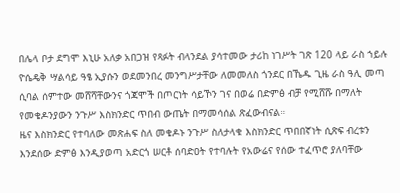በሌላ ቦታ ደግሞ እኒሁ አለቃ አበጋዝ የጻፉት ብላንደል ያሳተመው ታሪከ ነገሥት ገጽ 120 ላይ ራስ ኀይሉ ዮሴዴቅ ሣልሳይ ዓፄ ኢያሱን ወደመንበረ መንግሥታቸው ለመመለስ ጎንደር በኼዱ ጊዜ ራስ ዓሊ መጣ ሲባል ሰምተው መሸሻቸውንና ጎጃሞች በጦርነት ሳይኾን ገና በወሬ በድምፅ ብቻ የሚሸሹ በማለት የመቄዶንያውን ንጉሥ እስክንድር ጥበብ ውጤት በማመሳሰል ጽፈውብናል።
ዜና እስክንድር የተባለው መጽሐፍ ስለ መቄዶኑ ንጉሥ ስለታላቁ እስክንድር ጥበበኛነት ሲጽፍ ብረቱን እንደሰው ድምፅ እንዲያወጣ አድርጎ ሠርቶ ሰባድዐት የተባሉት የአውሬና የሰው ተፈጥሮ ያለባቸው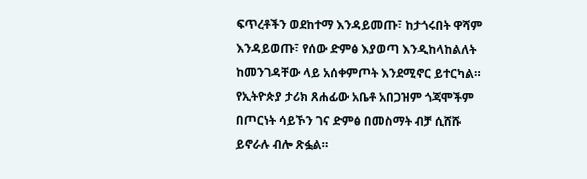ፍጥረቶችን ወደከተማ እንዳይመጡ፣ ከታጎሩበት ዋሻም እንዳይወጡ፣ የሰው ድምፅ እያወጣ እንዲከላከልለት ከመንገዳቸው ላይ አሰቀምጦት እንደሚኖር ይተርካል። የኢትዮጵያ ታሪክ ጸሐፊው አቤቶ አበጋዝም ጎጃሞችም በጦርነት ሳይኾን ገና ድምፅ በመስማት ብቻ ሲሸሹ ይኖራሉ ብሎ ጽፏል።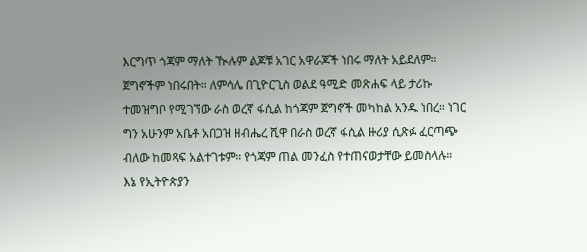እርግጥ ጎጃም ማለት ዂሉም ልጆቹ አገር አዋራጆች ነበሩ ማለት አይደለም። ጀግኖችም ነበሩበት። ለምሳሌ በጊዮርጊስ ወልደ ዓሚድ መጽሐፍ ላይ ታሪኩ ተመዝግቦ የሚገኘው ራስ ወረኛ ፋሲል ከጎጃም ጀግኖች መካከል አንዱ ነበረ። ነገር ግን አሁንም አቤቶ አበጋዝ ዘብሔረ ሺዋ በራስ ወረኛ ፋሲል ዙሪያ ሲጽፉ ፈርጣጭ ብለው ከመጻፍ አልተገቱም። የጎጃም ጠል መንፈስ የተጠናወታቸው ይመስላሉ።
እኔ የኢትዮጵያን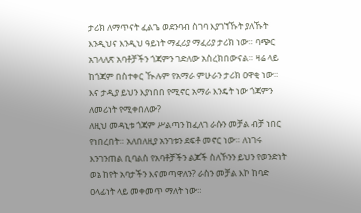ታሪክ ለማጥናት ፈልጌ ወደንባብ ስገባ እያገኘኹት ያለኹት እንዲህና እንዲህ ዓይነት ማፈሪያ ማፈሪያ ታሪክ ነው። ባጭር አገላለጽ አባቶቻችን ጎጃምን ገድለው አስረክበውናል። ዛሬ ላይ ከጎጃም በስተቀር ዂሉም የአማራ ምሁራን ታሪክ ዐዋቂ ነው። እና ታዲያ ይህን እያነበበ የሚኖር አማራ እንዴት ነው ጎጃምን ለመሪነት የሚቀበለው?
ለዚህ መዳኒቱ ጎጃም ሥልጣን ከፈለገ ራሱን መቻል ብቻ ነበር የነበረበት። አለበለዚያ አንገቱን ደፍቶ መኖር ነው። ለነገሩ እንገንጠል ቢባልስ የአባቶቻችን ልጆች ስለኾንን ይህን የወንድነት ወኔ ከየት አባታችን እናመጣዋለን? ራስን መቻል እኮ ከባድ ዐላፊነት ላይ መቀመጥ ማለት ነው።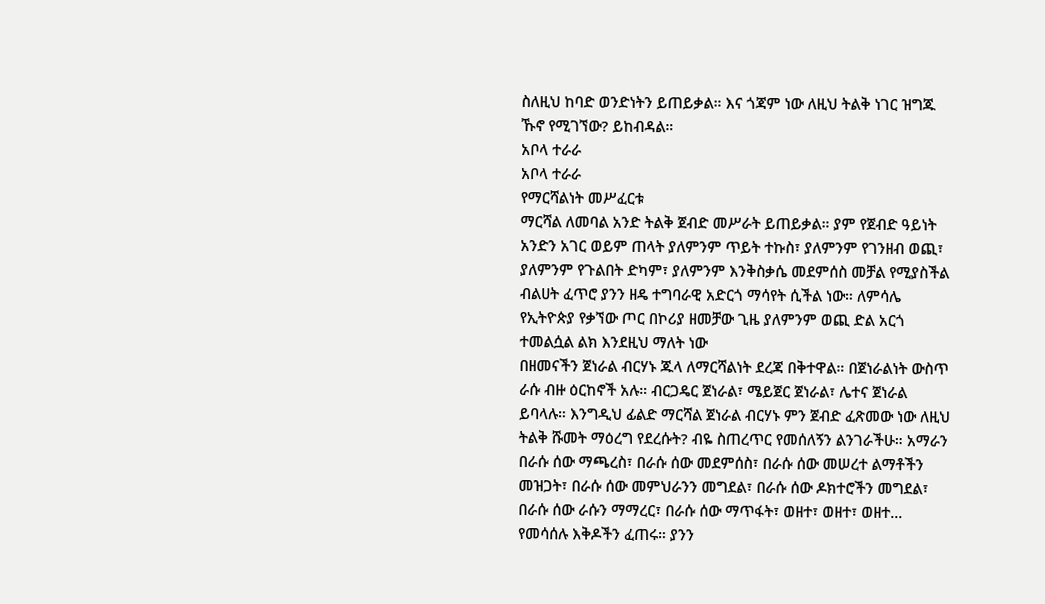ስለዚህ ከባድ ወንድነትን ይጠይቃል። እና ጎጃም ነው ለዚህ ትልቅ ነገር ዝግጁ ኹኖ የሚገኘው? ይከብዳል።
አቦላ ተራራ
አቦላ ተራራ
የማርሻልነት መሥፈርቱ
ማርሻል ለመባል አንድ ትልቅ ጀብድ መሥራት ይጠይቃል። ያም የጀብድ ዓይነት አንድን አገር ወይም ጠላት ያለምንም ጥይት ተኩስ፣ ያለምንም የገንዘብ ወጪ፣ ያለምንም የጉልበት ድካም፣ ያለምንም እንቅስቃሴ መደምሰስ መቻል የሚያስችል ብልሀት ፈጥሮ ያንን ዘዴ ተግባራዊ አድርጎ ማሳየት ሲችል ነው። ለምሳሌ የኢትዮጵያ የቃኘው ጦር በኮሪያ ዘመቻው ጊዜ ያለምንም ወጪ ድል አርጎ ተመልሷል ልክ እንደዚህ ማለት ነው
በዘመናችን ጀነራል ብርሃኑ ጁላ ለማርሻልነት ደረጃ በቅተዋል። በጀነራልነት ውስጥ ራሱ ብዙ ዕርከኖች አሉ። ብርጋዴር ጀነራል፣ ሜይጀር ጀነራል፣ ሌተና ጀነራል ይባላሉ። እንግዲህ ፊልድ ማርሻል ጀነራል ብርሃኑ ምን ጀብድ ፈጽመው ነው ለዚህ ትልቅ ሹመት ማዕረግ የደረሱት? ብዬ ስጠረጥር የመሰለኝን ልንገራችሁ። አማራን በራሱ ሰው ማጫረስ፣ በራሱ ሰው መደምሰስ፣ በራሱ ሰው መሠረተ ልማቶችን መዝጋት፣ በራሱ ሰው መምህራንን መግደል፣ በራሱ ሰው ዶክተሮችን መግደል፣ በራሱ ሰው ራሱን ማማረር፣ በራሱ ሰው ማጥፋት፣ ወዘተ፣ ወዘተ፣ ወዘተ... የመሳሰሉ እቅዶችን ፈጠሩ። ያንን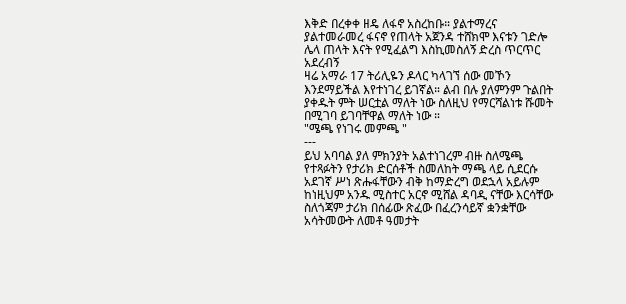እቅድ በረቀቀ ዘዴ ለፋኖ አስረከቡ። ያልተማረና ያልተመራመረ ፋናኖ የጠላት አጀንዳ ተሸክሞ እናቱን ገድሎ ሌላ ጠላት እናት የሚፈልግ እስኪመስለኝ ድረስ ጥርጥር አደረብኝ
ዛሬ አማራ 17 ትሪሊዬን ዶላር ካላገኘ ሰው መኾን እንደማይችል እየተነገረ ይገኛል። ልብ በሉ ያለምንም ጉልበት ያቀዱት ምት ሠርቷል ማለት ነው ስለዚህ የማርሻልነቱ ሹመት በሚገባ ይገባቸዋል ማለት ነው ።
"ሜጫ የነገሩ መምጫ "
---
ይህ አባባል ያለ ምክንያት አልተነገረም ብዙ ስለሜጫ የተጻፉትን የታሪክ ድርሰቶች ስመለከት ማጫ ላይ ሲደርሱ አደገኛ ሥነ ጽሑፋቸውን ብቅ ከማድረግ ወደኋላ አይሉም ከነዚህም አንዱ ሚስተር አርኖ ሚሸል ዳባዲ ናቸው እርሳቸው ስለጎጃም ታሪክ በሰፊው ጽፈው በፈረንሳይኛ ቋንቋቸው አሳትመውት ለመቶ ዓመታት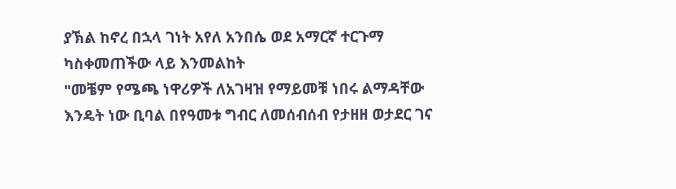ያኽል ከኖረ በኋላ ገነት አየለ አንበሴ ወደ አማርኛ ተርጉማ ካስቀመጠችው ላይ እንመልከት
"መቼም የሜጫ ነዋሪዎች ለአገዛዝ የማይመቹ ነበሩ ልማዳቸው እንዴት ነው ቢባል በየዓመቱ ግብር ለመሰብሰብ የታዘዘ ወታደር ገና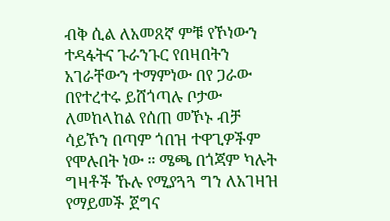ብቅ ሲል ለአመጸኛ ምቹ የኾነውን ተዳፋትና ጉራንጉር የበዛበትን አገራቸውን ተማምነው በየ ጋራው በየተረተሩ ይሸጎጣሉ ቦታው ለመከላከል የሰጠ መኾኑ ብቻ ሳይኾን በጣም ጎበዝ ተዋጊዎችም የሞሉበት ነው ። ሜጫ በጎጃም ካሉት ግዛቶች ኹሉ የሚያጓጓ ግን ለአገዛዝ የማይመች ጀግና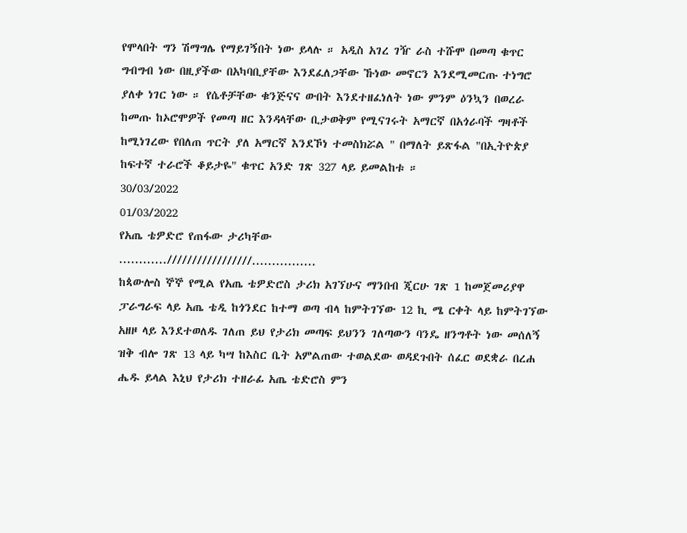የሞላበት ግን ሽማግሌ የማይገኝበት ነው ይላሉ ። አዲስ አገረ ገዥ ራስ ተሹሞ በመጣ ቁጥር ግብግብ ነው በዚያችው በአካባቢያቸው እንደፈለጋቸው ኹነው መኖርን እንደሚመርጡ ተነግሮ ያለቀ ነገር ነው ። የሴቶቻቸው ቁንጅናና ውበት እንደተዘፈነለት ነው ምንም ዕንኳን በወረራ ከመጡ ከኦሮሞዎች የመጣ ዘር እንዳላቸው ቢታወቅም የሚናገሩት አማርኛ በአጎራባች ግዛቶች ከሚነገረው የበለጠ ጥርት ያለ አማርኛ እንደኾነ ተመስክሯል " በማለት ይጽፋል "በኢትዮጵያ ከፍተኛ ተራሮች ቆይታዬ" ቁጥር አንድ ገጽ 327 ላይ ይመልከቱ ።
30/03/2022
01/03/2022
የአጤ ቴዎድሮ የጠፋው ታሪካቸው
............/////////////////................
ከጳውሎስ ኞኞ የሚል የአጤ ቴዎድሮስ ታሪክ አገኘሁና ማንበብ ጂርሁ ገጽ 1 ከመጀመሪያዋ ፓራግራፍ ላይ አጤ ቴዲ ከጎንደር ከተማ ወጣ ብላ ከምትገኘው 12 ኪ ሜ ርቀት ላይ ከምትገኘው አዘዞ ላይ እንደተወለዱ ገለጠ ይህ የታሪክ መጣፍ ይህንን ገለጣውን ባንዴ ዘንግቶት ነው መሰለኝ ዝቅ ብሎ ገጽ 13 ላይ ካሣ ከእስር ቤት አምልጠው ተወልደው ወዳደጉበት ሰፈር ወደቋራ በረሐ ሔዱ ይላል እኒህ የታሪክ ተዘራፊ አጤ ቴድሮስ ምን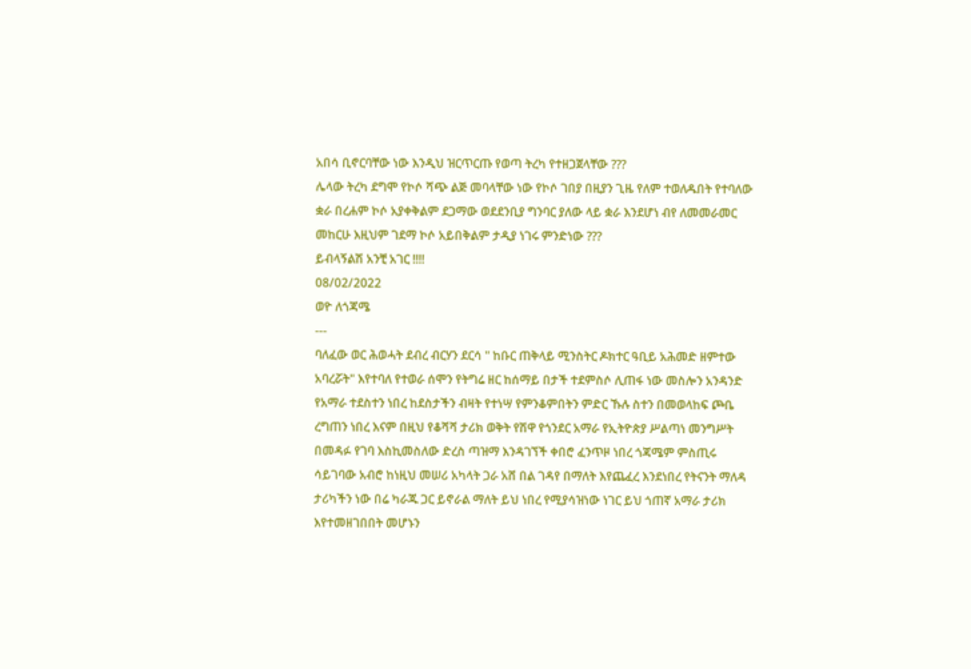አበሳ ቢኖርባቸው ነው እንዲህ ዝርጥርጡ የወጣ ትረካ የተዘጋጀላቸው ???
ሌላው ትረካ ደግሞ የኮሶ ሻጭ ልጅ መባላቸው ነው የኮሶ ገበያ በዚያን ጊዜ የለም ተወለዱበት የተባለው ቋራ በረሐም ኮሶ አያቀቅልም ደጋማው ወደደንቢያ ግንባር ያለው ላይ ቋራ እንደሆነ ብየ ለመመራመር መከርሁ እዚህም ገደማ ኮሶ አይበቅልም ታዲያ ነገሩ ምንድነው ???
ይብላኝልሽ አንቺ አገር !!!!
08/02/2022
ወዮ ለጎጃሜ
---
ባለፈው ወር ሕወሓት ደብረ ብርሃን ደርሳ " ከቡር ጠቅላይ ሚንስትር ዶክተር ዓቢይ አሕመድ ዘምተው አባረሯት" እየተባለ የተወራ ሰሞን የትግሬ ዘር ከሰማይ በታች ተደምስሶ ሊጠፋ ነው መስሎን አንዳንድ የአማራ ተደስተን ነበረ ከደስታችን ብዛት የተነሣ የምንቆምበትን ምድር ኹሉ ስተን በመወላከፍ ጮቤ ረግጠን ነበረ እናም በዚህ የቆሻሻ ታሪክ ወቅት የሽዋ የጎንደር አማራ የኢትዮጵያ ሥልጣነ መንግሥት በመዳፉ የገባ እስኪመስለው ድረስ ጣዝማ እንዳገኘች ቀበሮ ፈንጥዞ ነበረ ጎጃሜም ምስጢሩ ሳይገባው አብሮ ከነዚህ መሠሪ አካላት ጋራ አሸ በል ገዳየ በማለት እየጨፈረ እንደነበረ የትናንት ማለዳ ታሪካችን ነው በሬ ካራጁ ጋር ይኖራል ማለት ይህ ነበረ የሚያሳዝነው ነገር ይህ ጎጠኛ አማራ ታሪክ እየተመዘገበበት መሆኑን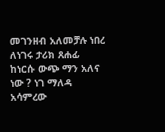መገንዘብ አለመቻሉ ነበረ ለነገሩ ታሪክ ጸሐፊ ከነርሱ ውጭ ማን አለና ነው ? ነገ ማለዳ አሳምረው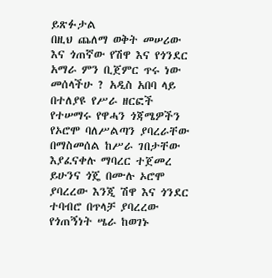ይጽፉታል
በዚህ ጨለማ ወቅት መሠሪው እና ጎጠኛው የሽዋ እና የጎንደር አማራ ምን ቢጀምር ጥሩ ነው መሰላችሁ ? አዲስ አበባ ላይ በተለያዩ የሥራ ዘርፎች የተሠማሩ የዋሓን ጎጃሜዎችን የኦሮሞ ባለሥልጣን ያባረራቸው በማስመሰል ከሥራ ገበታቸው እያፈናቀሉ ማባረር ተጀመረ ይሁንና ጎጄ በሙሉ ኦሮሞ ያባረረው እንጂ ሽዋ እና ጎንደር ተባብሮ በጥላቻ ያባረረው የጎጠኝነት ሤራ ከወገኑ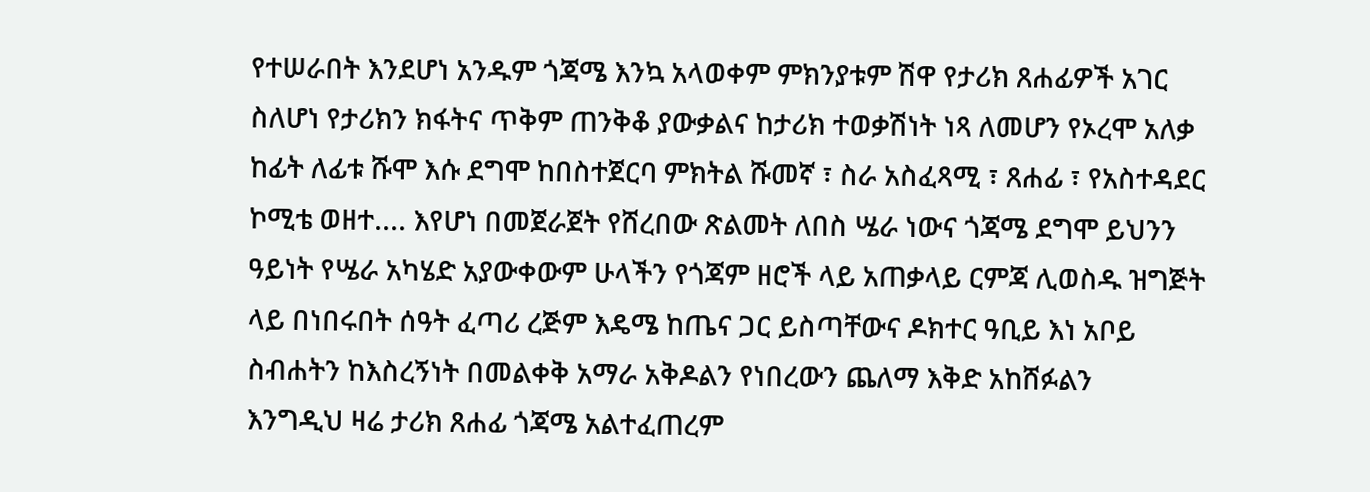የተሠራበት እንደሆነ አንዱም ጎጃሜ እንኳ አላወቀም ምክንያቱም ሽዋ የታሪክ ጸሐፊዎች አገር ስለሆነ የታሪክን ክፋትና ጥቅም ጠንቅቆ ያውቃልና ከታሪክ ተወቃሽነት ነጻ ለመሆን የኦረሞ አለቃ ከፊት ለፊቱ ሹሞ እሱ ደግሞ ከበስተጀርባ ምክትል ሹመኛ ፣ ስራ አስፈጻሚ ፣ ጸሐፊ ፣ የአስተዳደር ኮሚቴ ወዘተ.... እየሆነ በመጀራጀት የሸረበው ጽልመት ለበስ ሤራ ነውና ጎጃሜ ደግሞ ይህንን ዓይነት የሤራ አካሄድ አያውቀውም ሁላችን የጎጃም ዘሮች ላይ አጠቃላይ ርምጃ ሊወስዱ ዝግጅት ላይ በነበሩበት ሰዓት ፈጣሪ ረጅም እዴሜ ከጤና ጋር ይስጣቸውና ዶክተር ዓቢይ እነ አቦይ ስብሐትን ከእስረኝነት በመልቀቅ አማራ አቅዶልን የነበረውን ጨለማ እቅድ አከሸፉልን
እንግዲህ ዛሬ ታሪክ ጸሐፊ ጎጃሜ አልተፈጠረም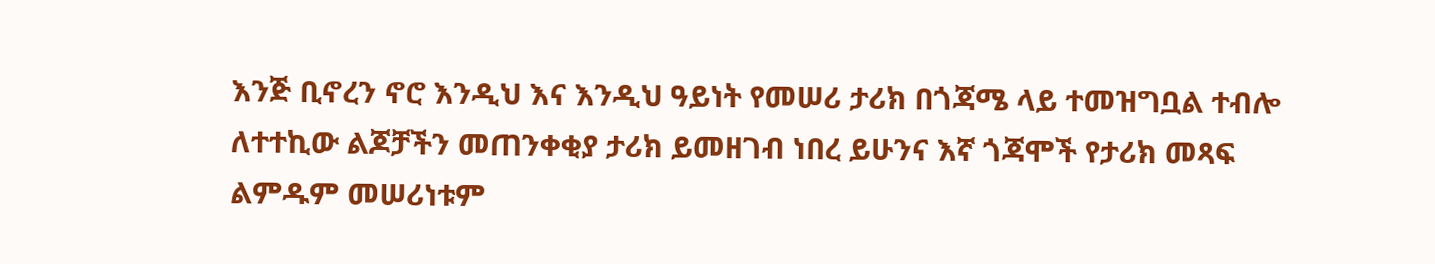እንጅ ቢኖረን ኖሮ እንዲህ እና እንዲህ ዓይነት የመሠሪ ታሪክ በጎጃሜ ላይ ተመዝግቧል ተብሎ ለተተኪው ልጆቻችን መጠንቀቂያ ታሪክ ይመዘገብ ነበረ ይሁንና እኛ ጎጃሞች የታሪክ መጻፍ ልምዱም መሠሪነቱም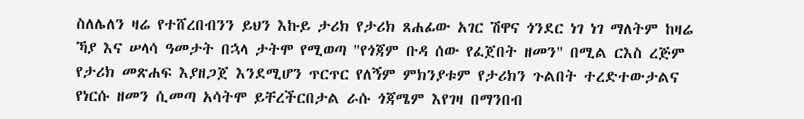ስለሌለን ዛሬ የተሸረበብንን ይህን እኩይ ታሪክ የታሪክ ጸሐፊው አገር ሽዋና ጎንደር ነገ ነገ ማለትም ከዛሬ ኻያ እና ሠላሳ ዓመታት በኋላ ታትሞ የሚወጣ "የጎጃም ቡዳ ሰው የፈጀበት ዘመን" በሚል ርእስ ረጅም የታሪክ መጽሐፍ እያዘጋጀ እንደሚሆን ጥርጥር የለኝም ምክንያቱም የታሪክን ጉልበት ተረድተውታልና የነርሱ ዘመን ሲመጣ አሳትሞ ይቸረችርበታል ራሱ ጎጃሜም እየገዛ በማንበብ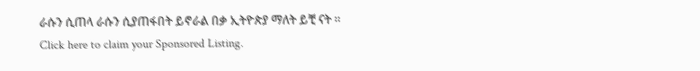ራሱን ሲጠላ ራሱን ሲያጠፋበት ይኖራል በቃ ኢትዮጵያ ማለት ይቺ ናት ።
Click here to claim your Sponsored Listing.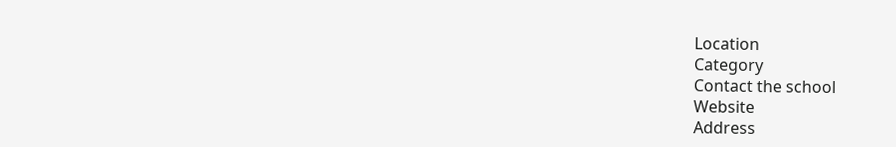Location
Category
Contact the school
Website
Address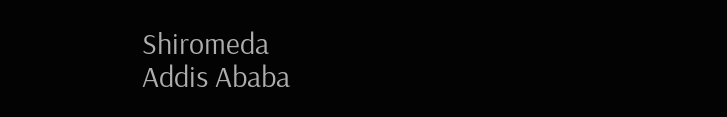Shiromeda
Addis Ababa